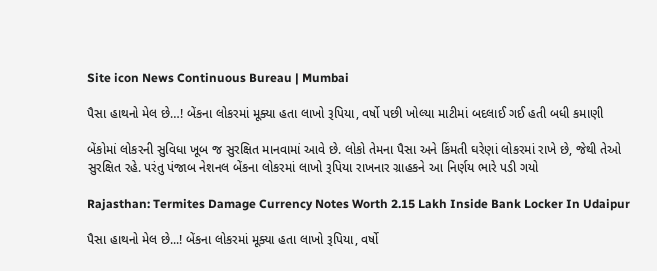Site icon News Continuous Bureau | Mumbai

પૈસા હાથનો મેલ છે…! બેંકના લોકરમાં મૂક્યા હતા લાખો રૂપિયા, વર્ષો પછી ખોલ્યા માટીમાં બદલાઈ ગઈ હતી બધી કમાણી

બેંકોમાં લોકરની સુવિધા ખૂબ જ સુરક્ષિત માનવામાં આવે છે. લોકો તેમના પૈસા અને કિંમતી ઘરેણાં લોકરમાં રાખે છે, જેથી તેઓ સુરક્ષિત રહે. પરંતુ પંજાબ નેશનલ બેંકના લોકરમાં લાખો રૂપિયા રાખનાર ગ્રાહકને આ નિર્ણય ભારે પડી ગયો

Rajasthan: Termites Damage Currency Notes Worth 2.15 Lakh Inside Bank Locker In Udaipur

પૈસા હાથનો મેલ છે...! બેંકના લોકરમાં મૂક્યા હતા લાખો રૂપિયા, વર્ષો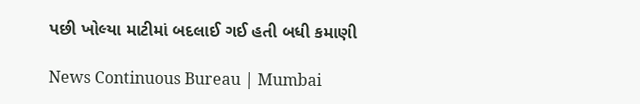પછી ખોલ્યા માટીમાં બદલાઈ ગઈ હતી બધી કમાણી

News Continuous Bureau | Mumbai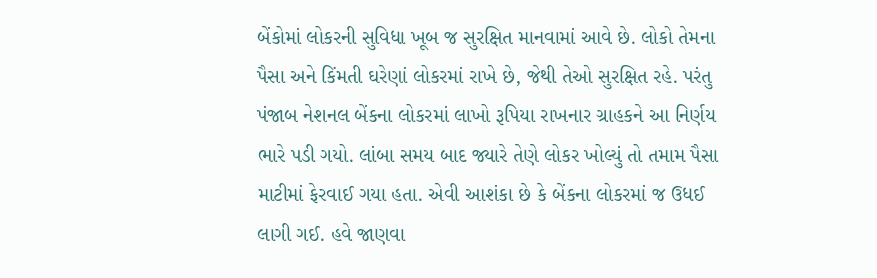બેંકોમાં લોકરની સુવિધા ખૂબ જ સુરક્ષિત માનવામાં આવે છે. લોકો તેમના પૈસા અને કિંમતી ઘરેણાં લોકરમાં રાખે છે, જેથી તેઓ સુરક્ષિત રહે. પરંતુ પંજાબ નેશનલ બેંકના લોકરમાં લાખો રૂપિયા રાખનાર ગ્રાહકને આ નિર્ણય ભારે પડી ગયો. લાંબા સમય બાદ જ્યારે તેણે લોકર ખોલ્યું તો તમામ પૈસા માટીમાં ફેરવાઈ ગયા હતા. એવી આશંકા છે કે બેંકના લોકરમાં જ ઉધઈ લાગી ગઈ. હવે જાણવા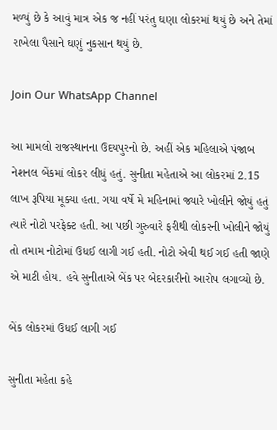મળ્યું છે કે આવું માત્ર એક જ નહીં પરંતુ ઘણા લોકરમાં થયું છે અને તેમાં રાખેલા પૈસાને ઘણું નુકસાન થયું છે.

Join Our WhatsApp Channel

આ મામલો રાજસ્થાનના ઉદયપુરનો છે. અહીં એક મહિલાએ પંજાબ નેશનલ બેંકમાં લોકર લીધું હતું. સુનીતા મહેતાએ આ લોકરમાં 2.15 લાખ રૂપિયા મૂક્યા હતા. ગયા વર્ષે મે મહિનામાં જ્યારે ખોલીને જોયું હતું ત્યારે નોટો પરફેક્ટ હતી. આ પછી ગુરુવારે ફરીથી લોકરની ખોલીને જોયું તો તમામ નોટોમાં ઉધઈ લાગી ગઈ હતી. નોટો એવી થઈ ગઈ હતી જાણે એ માટી હોય. હવે સુનીતાએ બેંક પર બેદરકારીનો આરોપ લગાવ્યો છે.

બેંક લોકરમાં ઉધઈ લાગી ગઈ

સુનીતા મહેતા કહે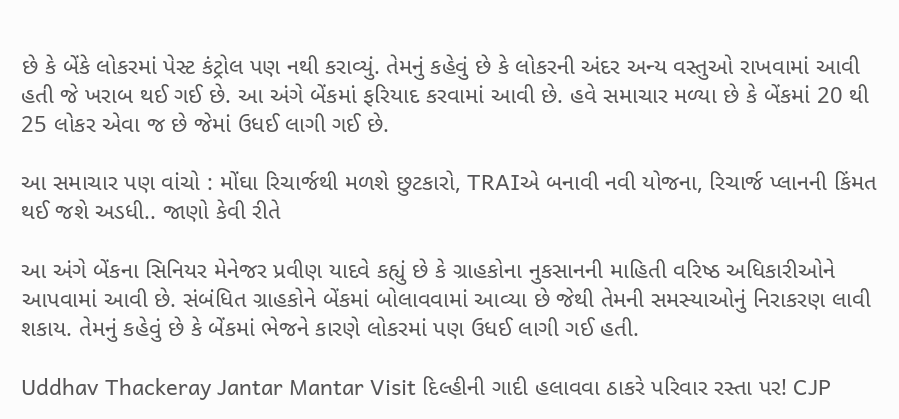છે કે બેંકે લોકરમાં પેસ્ટ કંટ્રોલ પણ નથી કરાવ્યું. તેમનું કહેવું છે કે લોકરની અંદર અન્ય વસ્તુઓ રાખવામાં આવી હતી જે ખરાબ થઈ ગઈ છે. આ અંગે બેંકમાં ફરિયાદ કરવામાં આવી છે. હવે સમાચાર મળ્યા છે કે બેંકમાં 20 થી 25 લોકર એવા જ છે જેમાં ઉધઈ લાગી ગઈ છે.

આ સમાચાર પણ વાંચો : મોંઘા રિચાર્જથી મળશે છુટકારો, TRAIએ બનાવી નવી યોજના, રિચાર્જ પ્લાનની કિંમત થઈ જશે અડધી.. જાણો કેવી રીતે

આ અંગે બેંકના સિનિયર મેનેજર પ્રવીણ યાદવે કહ્યું છે કે ગ્રાહકોના નુકસાનની માહિતી વરિષ્ઠ અધિકારીઓને આપવામાં આવી છે. સંબંધિત ગ્રાહકોને બેંકમાં બોલાવવામાં આવ્યા છે જેથી તેમની સમસ્યાઓનું નિરાકરણ લાવી શકાય. તેમનું કહેવું છે કે બેંકમાં ભેજને કારણે લોકરમાં પણ ઉધઈ લાગી ગઈ હતી.

Uddhav Thackeray Jantar Mantar Visit દિલ્હીની ગાદી હલાવવા ઠાકરે પરિવાર રસ્તા પર! CJP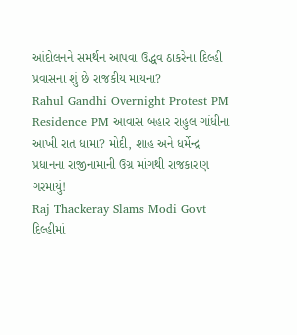આંદોલનને સમર્થન આપવા ઉદ્ધવ ઠાકરેના દિલ્હી પ્રવાસના શું છે રાજકીય માયના?
Rahul Gandhi Overnight Protest PM Residence PM આવાસ બહાર રાહુલ ગાંધીના આખી રાત ધામા? મોદી, શાહ અને ધર્મેન્દ્ર પ્રધાનના રાજીનામાની ઉગ્ર માંગથી રાજકારણ ગરમાયું!
Raj Thackeray Slams Modi Govt દિલ્હીમાં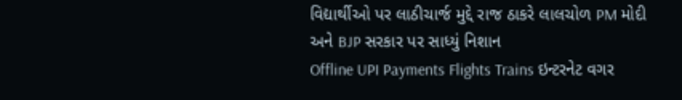વિદ્યાર્થીઓ પર લાઠીચાર્જ મુદ્દે રાજ ઠાકરે લાલચોળ PM મોદી અને BJP સરકાર પર સાધ્યું નિશાન
Offline UPI Payments Flights Trains ઇન્ટરનેટ વગર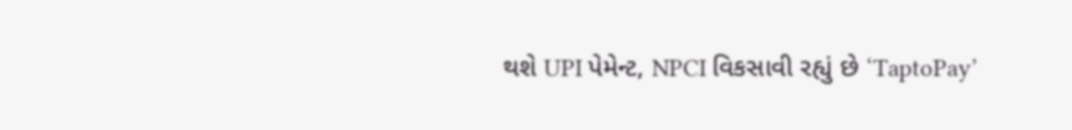થશે UPI પેમેન્ટ, NPCI વિકસાવી રહ્યું છે ‘TaptoPay’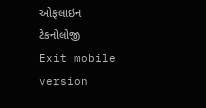ઓફલાઇન ટેકનોલોજી
Exit mobile version